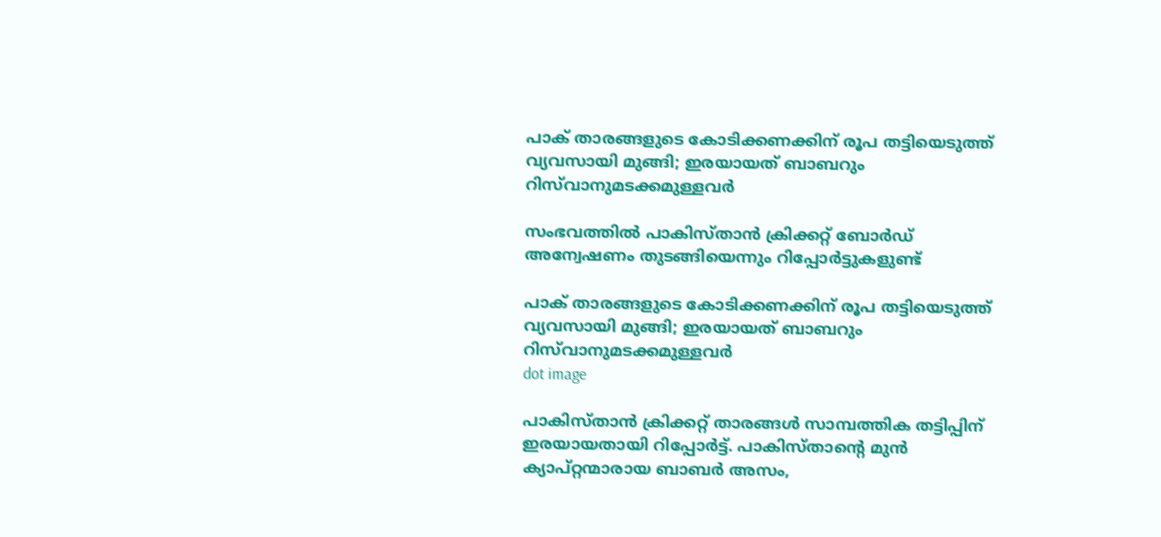പാക് താരങ്ങളുടെ കോടിക്കണക്കിന് രൂപ തട്ടിയെടുത്ത് വ്യവസായി മുങ്ങി; ഇരയായത് ബാബറും റിസ്‌വാനുമടക്കമുള്ളവർ

സംഭവത്തിൽ പാകിസ്താന്‍ ക്രിക്കറ്റ് ബോര്‍ഡ് അന്വേഷണം തുടങ്ങിയെന്നും റിപ്പോർട്ടുകളുണ്ട്

പാക് താരങ്ങളുടെ കോടിക്കണക്കിന് രൂപ തട്ടിയെടുത്ത് വ്യവസായി മുങ്ങി; ഇരയായത് ബാബറും റിസ്‌വാനുമടക്കമുള്ളവർ
dot image

പാകിസ്താൻ ക്രിക്കറ്റ് താരങ്ങൾ സാമ്പത്തിക തട്ടിപ്പിന് ഇരയായതായി റിപ്പോർട്ട്. പാകിസ്താന്റെ മുൻ ക്യാപ്റ്റന്മാരായ ബാബര്‍ അസം,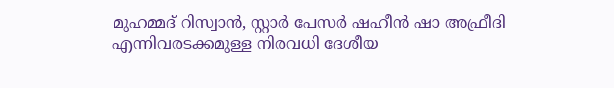മുഹമ്മദ് റിസ്വാന്‍, സ്റ്റാര്‍ പേസര്‍ ഷഹീന്‍ ഷാ അഫ്രീദി എന്നിവരടക്കമുള്ള നിരവധി ദേശീയ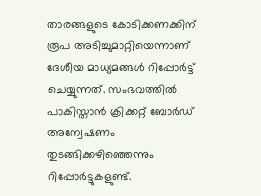താരങ്ങളുടെ കോടിക്കണക്കിന് രൂപ അടിച്ചുമാറ്റിയെന്നാണ് ദേശീയ മാധ്യമങ്ങൾ റിപ്പോർട്ട് ചെയ്യുന്നത്. സംഭവത്തിൽ പാകിസ്താന്‍ ക്രിക്കറ്റ് ബോര്‍ഡ് അന്വേഷണം തുടങ്ങിക്കഴിഞ്ഞെന്നും റിപ്പോർട്ടുകളുണ്ട്.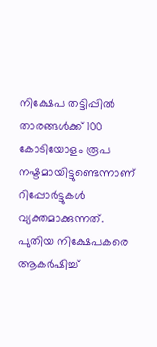നിക്ഷേപ തട്ടിപ്പില്‍ താരങ്ങള്‍ക്ക് ‌100 കോടിയോളം രൂപ നഷ്ടമായിട്ടുണ്ടെന്നാണ് റിപ്പോര്‍ട്ടുകള്‍ വ്യക്തമാക്കുന്നത്. പുതിയ നിക്ഷേപകരെ ആകര്‍ഷിച്ച്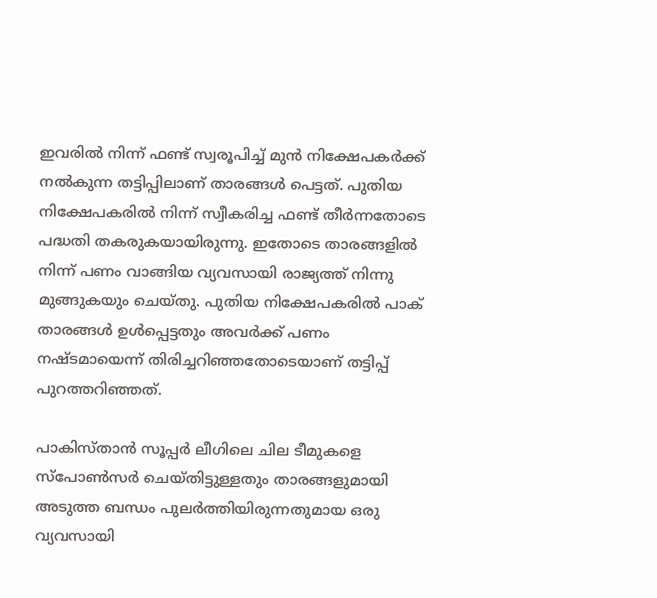ഇവരില്‍ നിന്ന് ഫണ്ട് സ്വരൂപിച്ച് മുന്‍ നിക്ഷേപകര്‍ക്ക് നല്‍കുന്ന തട്ടിപ്പിലാണ് താരങ്ങള്‍ പെട്ടത്. പുതിയ നിക്ഷേപകരില്‍ നിന്ന് സ്വീകരിച്ച ഫണ്ട് തീര്‍ന്നതോടെ പദ്ധതി തകരുകയായിരുന്നു. ഇതോടെ താരങ്ങളില്‍ നിന്ന് പണം വാങ്ങിയ വ്യവസായി രാജ്യത്ത് നിന്നു മുങ്ങുകയും ചെയ്തു. പുതിയ നിക്ഷേപകരില്‍ പാക് താരങ്ങള്‍ ഉള്‍പ്പെട്ടതും അവര്‍ക്ക് പണം നഷ്ടമായെന്ന് തിരിച്ചറിഞ്ഞതോടെയാണ് തട്ടിപ്പ് പുറത്തറിഞ്ഞത്.

പാകിസ്താന്‍ സൂപ്പര്‍ ലീഗിലെ ചില ടീമുകളെ സ്‌പോണ്‍സര്‍ ചെയ്തിട്ടുള്ളതും താരങ്ങളുമായി അടുത്ത ബന്ധം പുലര്‍ത്തിയിരുന്നതുമായ ഒരു വ്യവസായി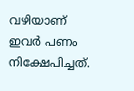വഴിയാണ് ഇവര്‍ പണം നിക്ഷേപിച്ചത്.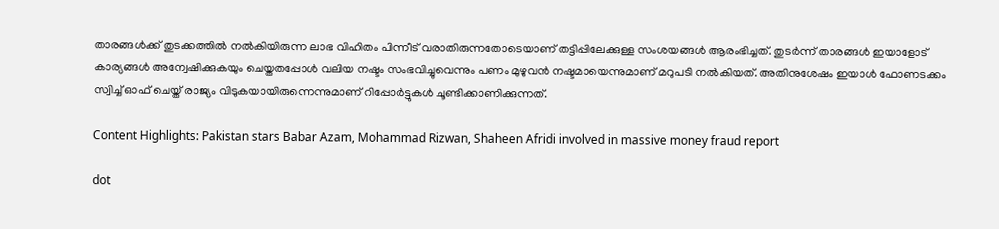താരങ്ങള്‍ക്ക് തുടക്കത്തില്‍ നല്‍കിയിരുന്ന ലാഭ വിഹിതം പിന്നീട് വരാതിരുന്നതോടെയാണ് തട്ടിപ്പിലേക്കുള്ള സംശയങ്ങള്‍ ആരംഭിച്ചത്. തുടർന്ന് താരങ്ങള്‍ ഇയാളോട് കാര്യങ്ങള്‍ അന്വേഷിക്കുകയും ചെയ്തതപ്പോൾ വലിയ നഷ്ടം സംഭവിച്ചുവെന്നും പണം മുഴുവന്‍ നഷ്ടമായെന്നുമാണ് മറുപടി നല്‍കിയത്. അതിനുശേഷം ഇയാള്‍ ഫോണടക്കം സ്വിച്ച് ഓഫ് ചെയ്ത് രാജ്യം വിടുകയായിരുന്നെന്നുമാണ് റിപ്പോർട്ടുകൾ ചൂണ്ടിക്കാണിക്കുന്നത്.

Content Highlights: Pakistan stars Babar Azam, Mohammad Rizwan, Shaheen Afridi involved in massive money fraud report

dot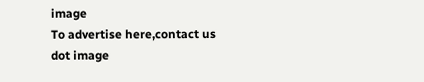image
To advertise here,contact us
dot image